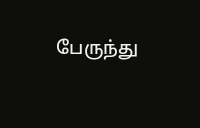பேருந்து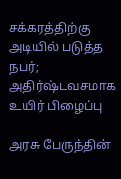சக்கரத்திற்கு அடியில் படுத்த நபர்; அதிர்ஷ்டவசமாக உயிர் பிழைப்பு

அரசு பேருந்தின்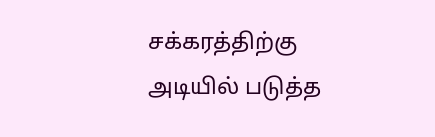சக்கரத்திற்கு அடியில் படுத்த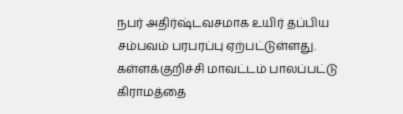நபர் அதிர்ஷ்டவசமாக உயிர் தப்பிய சம்பவம் பரபரப்பு ஏற்பட்டுள்ளது. கள்ளக்குறிச்சி மாவட்டம் பாலப்பட்டு கிராமத்தை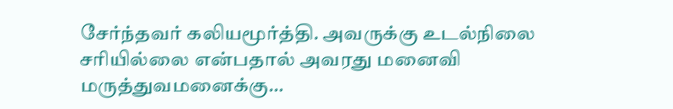சேர்ந்தவர் கலியமூர்த்தி. அவருக்கு உடல்நிலை சரியில்லை என்பதால் அவரது மனைவி மருத்துவமனைக்கு…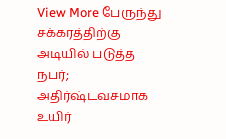View More பேருந்து சக்கரத்திற்கு அடியில் படுத்த நபர்; அதிர்ஷ்டவசமாக உயிர்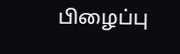பிழைப்பு